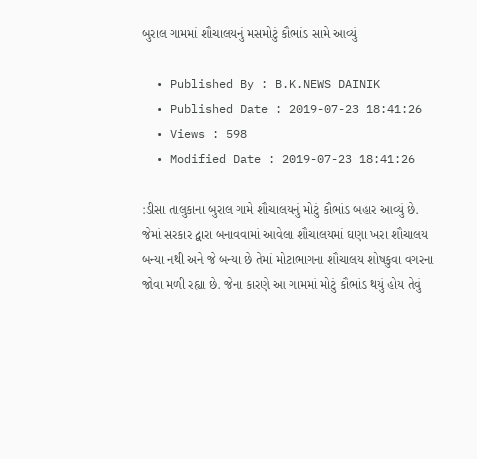બુરાલ ગામમાં શૌચાલયનું મસમોટું કૌભાંડ સામે આવ્યું

  • Published By : B.K.NEWS DAINIK
  • Published Date : 2019-07-23 18:41:26
  • Views : 598
  • Modified Date : 2019-07-23 18:41:26

:ડીસા તાલુકાના બુરાલ ગામે શૌચાલયનું મોટું કૌભાંડ બહાર આવ્યું છે. જેમાં સરકાર દ્વારા બનાવવામાં આવેલા શૌચાલયમાં ઘણા ખરા શૌચાલય બન્યા નથી અને જે બન્યા છે તેમાં મોટાભાગના શૌચાલય શોષકુવા વગરના જોવા મળી રહ્યા છે. જેના કારણે આ ગામમાં મોટું કૌભાંડ થયું હોય તેવું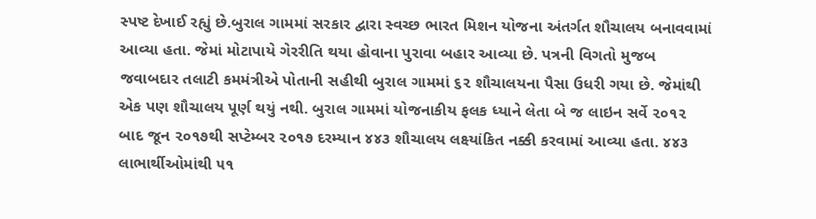સ્પષ્ટ દેખાઈ રહ્યું છે.બુરાલ ગામમાં સરકાર દ્વારા સ્વચ્છ ભારત મિશન યોજના અંતર્ગત શૌચાલય બનાવવામાં આવ્યા હતા. જેમાં મોટાપાયે ગેરરીતિ થયા હોવાના પુરાવા બહાર આવ્યા છે. પત્રની વિગતો મુજબ જવાબદાર તલાટી કમમંત્રીએ પોતાની સહીથી બુરાલ ગામમાં ૬૨ શૌચાલયના પૈસા ઉધરી ગયા છે. જેમાંથી એક પણ શૌચાલય પૂર્ણ થયું નથી. બુરાલ ગામમાં યોજનાકીય ફલક ધ્યાને લેતા બે જ લાઇન સર્વે ૨૦૧૨ બાદ જૂન ૨૦૧૭થી સપ્ટેમ્બર ૨૦૧૭ દરમ્યાન ૪૪૩ શૌચાલય લક્ષ્યાંકિત નક્કી કરવામાં આવ્યા હતા. ૪૪૩ લાભાર્થીઓમાંથી ૫૧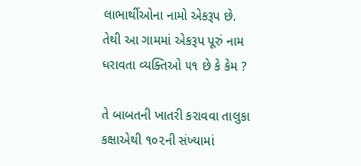લાભાર્થીઓના નામો એકરૂપ છે. તેથી આ ગામમાં એકરૂપ પૂરું નામ ધરાવતા વ્યક્તિઓ ૫૧ છે કે કેમ ?

તે બાબતની ખાતરી કરાવવા તાલુકા કક્ષાએથી ૧૦૨ની સંખ્યામાં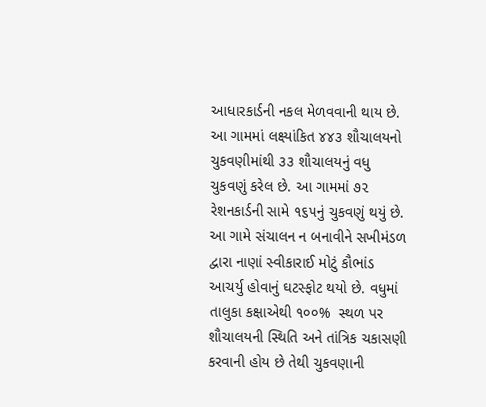આધારકાર્ડની નકલ મેળવવાની થાય છે. આ ગામમાં લક્ષ્યાંકિત ૪૪૩ શૌચાલયનો ચુકવણીમાંથી ૩૩ શૌચાલયનું વધુ ચુકવણું કરેલ છે. આ ગામમાં ૭૨ રેશનકાર્ડની સામે ૧૬૫નું ચુકવણું થયું છે. આ ગામે સંચાલન ન બનાવીને સખીમંડળ દ્વારા નાણાં સ્વીકારાઈ મોટું કૌભાંડ આચર્યુ હોવાનું ઘટસ્ફોટ થયો છે. વધુમાં તાલુકા કક્ષાએથી ૧૦૦%  સ્થળ પર શૌચાલયની સ્થિતિ અને તાંત્રિક ચકાસણી કરવાની હોય છે તેથી ચુકવણાની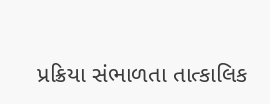પ્રક્રિયા સંભાળતા તાત્કાલિક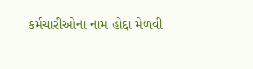કર્મચારીઓના નામ હોદ્દા મેળવી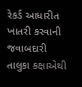રેકર્ડ આધારીત ખાતરી કરવાની જવાબદારી તાલુકા કક્ષાએથી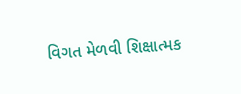વિગત મેળવી શિક્ષાત્મક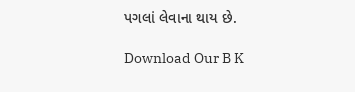પગલાં લેવાના થાય છે.

Download Our B K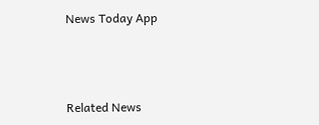News Today App



Related News